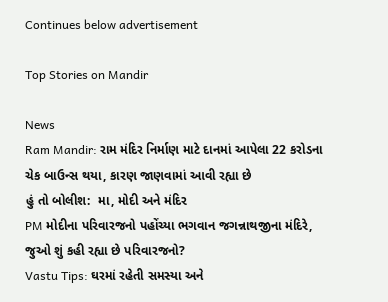Continues below advertisement

Top Stories on Mandir

News
Ram Mandir: રામ મંદિર નિર્માણ માટે દાનમાં આપેલા 22 કરોડના ચેક બાઉન્સ થયા, કારણ જાણવામાં આવી રહ્યા છે
હું તો બોલીશ:  મા, મોદી અને મંદિર
PM મોદીના પરિવારજનો પહોંચ્યા ભગવાન જગન્નાથજીના મંદિરે, જુઓ શું કહી રહ્યા છે પરિવારજનો?
Vastu Tips: ઘરમાં રહેતી સમસ્યા અને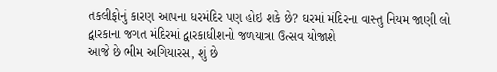તકલીફોનું કારણ આપના ધરમંદિર પણ હોઇ શકે છે? ઘરમાં મંદિરના વાસ્તુ નિયમ જાણી લો
દ્વારકાના જગત મંદિરમાં દ્વારકાધીશનો જળયાત્રા ઉત્સવ યોજાશે
આજે છે ભીમ અગિયારસ, શું છે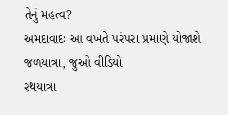તેનું મહત્વ?
અમદાવાદઃ આ વખતે પરંપરા પ્રમાણે યોજાશે જળયાત્રા, જુઓ વીડિયો
રથયાત્રા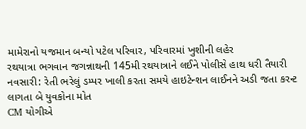મામેરાનો યજમાન બન્યો પટેલ પરિવાર, પરિવારમાં ખુશીની લહેર
રથયાત્રા ભગવાન જગન્નાથની 145મી રથયાત્રાને લઈને પોલીસે હાથ ધરી તૈયારી
નવસારી: રેતી ભરેલું ડમ્પર ખાલી કરતા સમયે હાઇટેન્શન લાઈનને અડી જતા કરન્ટ લાગતા બે યુવકોના મોત
CM યોગીએ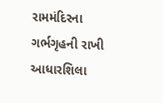રામમંદિરના ગર્ભગૃહની રાખી આધારશિલા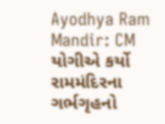Ayodhya Ram Mandir: CM યોગીએ કર્યો રામમંદિરના ગર્ભગૃહનો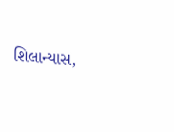શિલાન્યાસ,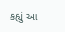કહ્યું આ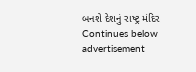બનશે દેશનું રાષ્ટ્ર મંદિર
Continues below advertisement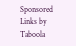Sponsored Links by Taboola